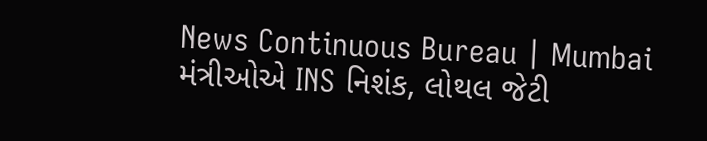News Continuous Bureau | Mumbai મંત્રીઓએ INS નિશંક, લોથલ જેટી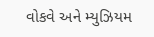વોકવે અને મ્યુઝિયમ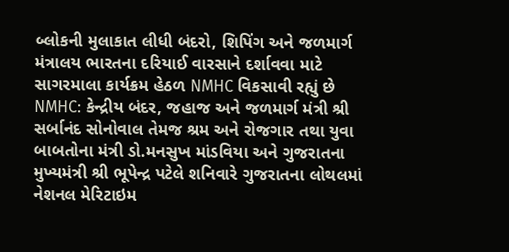બ્લોકની મુલાકાત લીધી બંદરો, શિપિંગ અને જળમાર્ગ મંત્રાલય ભારતના દરિયાઈ વારસાને દર્શાવવા માટે સાગરમાલા કાર્યક્રમ હેઠળ NMHC વિકસાવી રહ્યું છે NMHC: કેન્દ્રીય બંદર, જહાજ અને જળમાર્ગ મંત્રી શ્રી સર્બાનંદ સોનોવાલ તેમજ શ્રમ અને રોજગાર તથા યુવા બાબતોના મંત્રી ડો.મનસુખ માંડવિયા અને ગુજરાતના મુખ્યમંત્રી શ્રી ભૂપેન્દ્ર પટેલે શનિવારે ગુજરાતના લોથલમાં નેશનલ મેરિટાઇમ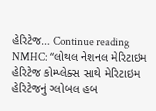હેરિટેજ… Continue reading NMHC: “લોથલ નેશનલ મેરિટાઇમ હેરિટેજ કોમ્પ્લેક્સ સાથે મેરિટાઇમ હેરિટેજનું ગ્લોબલ હબ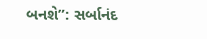બનશે”: સર્બાનંદ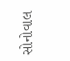સોનોવાલ